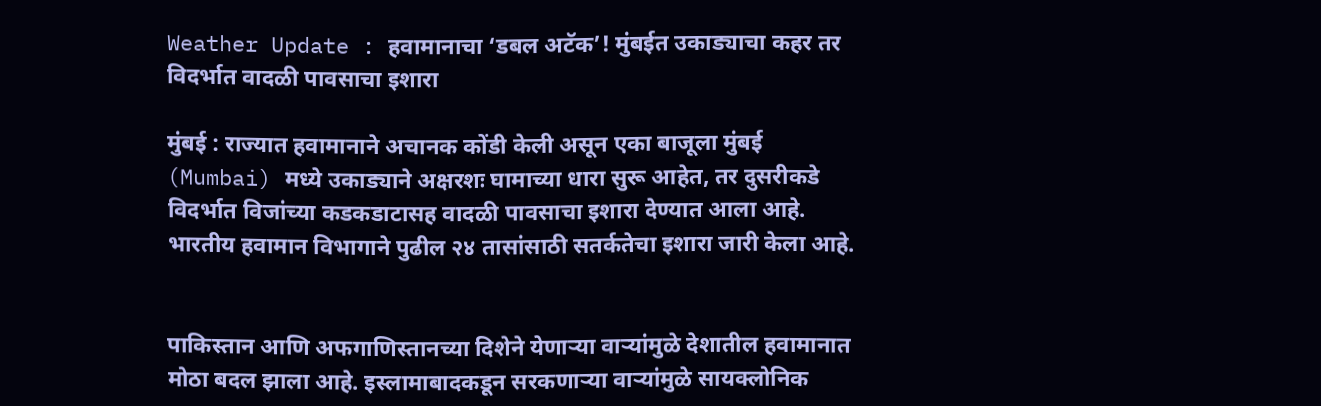Weather Update : हवामानाचा ‘डबल अटॅक’! मुंबईत उकाड्याचा कहर तर विदर्भात वादळी पावसाचा इशारा

मुंबई : राज्यात हवामानाने अचानक कोंडी केली असून एका बाजूला मुंबई (Mumbai) मध्ये उकाड्याने अक्षरशः घामाच्या धारा सुरू आहेत, तर दुसरीकडे विदर्भात विजांच्या कडकडाटासह वादळी पावसाचा इशारा देण्यात आला आहे. भारतीय हवामान विभागाने पुढील २४ तासांसाठी सतर्कतेचा इशारा जारी केला आहे.


पाकिस्तान आणि अफगाणिस्तानच्या दिशेने येणाऱ्या वाऱ्यांमुळे देशातील हवामानात मोठा बदल झाला आहे. इस्लामाबादकडून सरकणाऱ्या वाऱ्यांमुळे सायक्लोनिक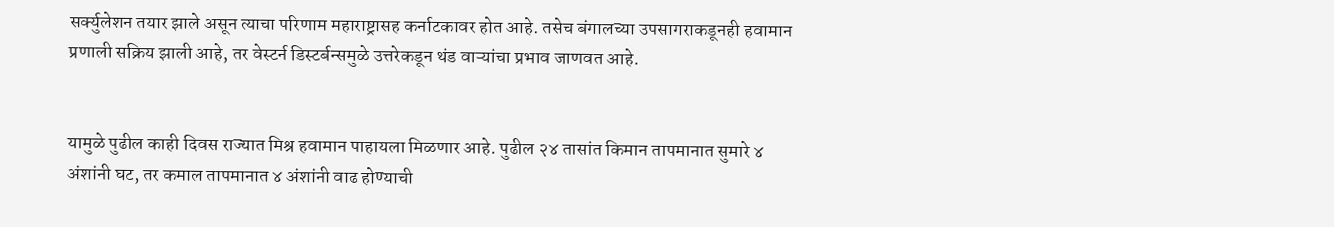सर्क्युलेशन तयार झाले असून त्याचा परिणाम महाराष्ट्रासह कर्नाटकावर होत आहे. तसेच बंगालच्या उपसागराकडूनही हवामान प्रणाली सक्रिय झाली आहे, तर वेस्टर्न डिस्टर्बन्समुळे उत्तरेकडून थंड वाऱ्यांचा प्रभाव जाणवत आहे.


यामुळे पुढील काही दिवस राज्यात मिश्र हवामान पाहायला मिळणार आहे. पुढील २४ तासांत किमान तापमानात सुमारे ४ अंशांनी घट, तर कमाल तापमानात ४ अंशांनी वाढ होण्याची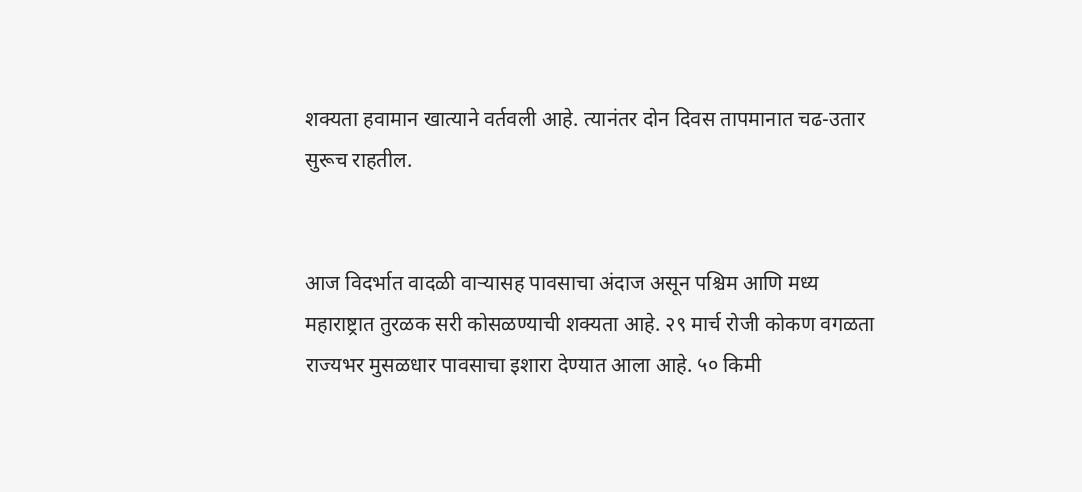शक्यता हवामान खात्याने वर्तवली आहे. त्यानंतर दोन दिवस तापमानात चढ-उतार सुरूच राहतील.


आज विदर्भात वादळी वाऱ्यासह पावसाचा अंदाज असून पश्चिम आणि मध्य महाराष्ट्रात तुरळक सरी कोसळण्याची शक्यता आहे. २९ मार्च रोजी कोकण वगळता राज्यभर मुसळधार पावसाचा इशारा देण्यात आला आहे. ५० किमी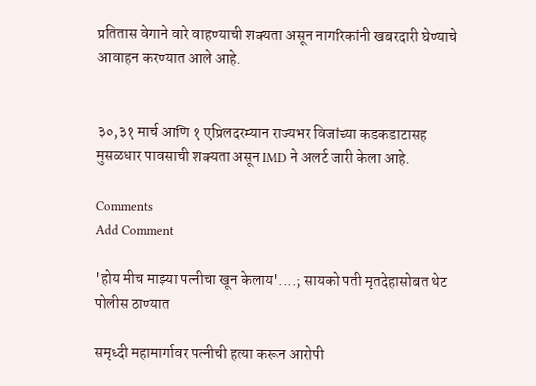प्रतितास वेगाने वारे वाहण्याची शक्यता असून नागरिकांनी खबरदारी घेण्याचे आवाहन करण्यात आले आहे.


३०,३१ मार्च आणि १ एप्रिलदरम्यान राज्यभर विजांच्या कडकडाटासह मुसळधार पावसाची शक्यता असून IMD ने अलर्ट जारी केला आहे.

Comments
Add Comment

'होय मीच माझ्या पत्नीचा खून केलाय'....; सायको पती मृतदेहासोबत थेट पोलीस ठाण्यात

समृध्दी महामार्गावर पत्नीची हत्या करून आरोपी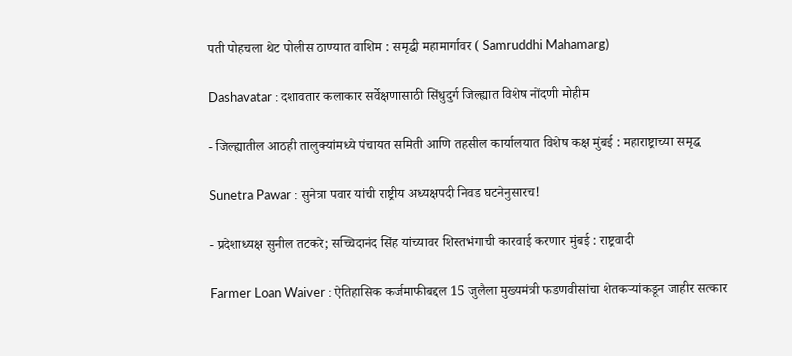पती पोहचला थेट पोलीस ठाण्यात वाशिम : समृद्धी महामार्गावर ( Samruddhi Mahamarg)

Dashavatar : दशावतार कलाकार सर्वेक्षणासाठी सिंधुदुर्ग जिल्ह्यात विशेष नोंदणी मोहीम

- जिल्ह्यातील आठही तालुक्यांमध्ये पंचायत समिती आणि तहसील कार्यालयात विशेष कक्ष मुंबई : महाराष्ट्राच्या समृद्ध

Sunetra Pawar : सुनेत्रा पवार यांची राष्ट्रीय अध्यक्षपदी निवड घटनेनुसारच!

- प्रदेशाध्यक्ष सुनील तटकरे; सच्चिदानंद सिंह यांच्यावर शिस्तभंगाची कारवाई करणार मुंबई : राष्ट्रवादी

Farmer Loan Waiver : ऐतिहासिक कर्जमाफीबद्दल 15 जुलैला मुख्यमंत्री फडणवीसांचा शेतकऱ्यांकडून जाहीर सत्कार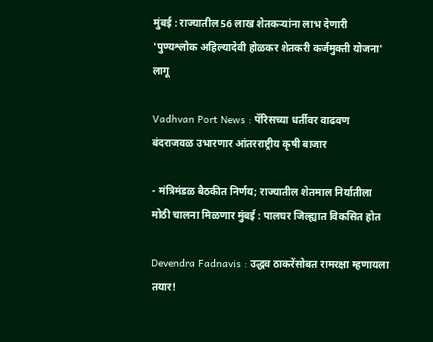मुंबई : राज्यातील 56 लाख शेतकऱ्यांना लाभ देणारी 'पुण्यश्लोक अहिल्यादेवी होळकर शेतकरी कर्जमुक्ती योजना' लागू

Vadhvan Port News : पॅरिसच्या धर्तीवर वाढवण बंदराजवळ उभारणार आंतरराष्ट्रीय कृषी बाजार

- मंत्रिमंडळ बैठकीत निर्णय; राज्यातील शेतमाल निर्यातीला मोठी चालना मिळणार मुंबई : पालघर जिल्ह्यात विकसित होत

Devendra Fadnavis : उद्धव ठाकरेंसोबत रामरक्षा म्हणायला तयार!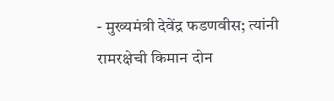- मुख्यमंत्री देवेंद्र फडणवीस; त्यांनी रामरक्षेची किमान दोन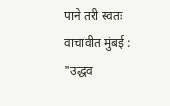पाने तरी स्वतः वाचावीत मुंबई : "उद्धव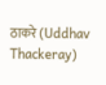ठाकरे (Uddhav Thackeray)